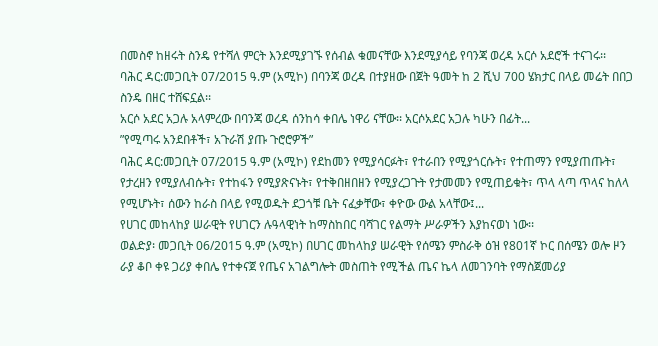በመስኖ ከዘሩት ስንዴ የተሻለ ምርት እንደሚያገኙ የሰብል ቁመናቸው እንደሚያሳይ የባንጃ ወረዳ አርሶ አደሮች ተናገሩ፡፡
ባሕር ዳር:መጋቢት 07/2015 ዓ.ም (አሚኮ) በባንጃ ወረዳ በተያዘው በጀት ዓመት ከ 2 ሺህ 700 ሄክታር በላይ መሬት በበጋ ስንዴ በዘር ተሸፍኗል፡፡
አርሶ አደር አጋሉ አላምረው በባንጃ ወረዳ ሰንከሳ ቀበሌ ነዋሪ ናቸው፡፡ አርሶአደር አጋሉ ካሁን በፊት...
ʺየሚጣሩ አንደበቶች፣ አጉራሽ ያጡ ጉሮሮዎች”
ባሕር ዳር:መጋቢት 07/2015 ዓ.ም (አሚኮ) የደከመን የሚያሳርፉት፣ የተራበን የሚያጎርሱት፣ የተጠማን የሚያጠጡት፣ የታረዘን የሚያለብሱት፣ የተከፋን የሚያጽናኑት፣ የተቅበዘበዘን የሚያረጋጉት የታመመን የሚጠይቁት፣ ጥላ ላጣ ጥላና ከለላ የሚሆኑት፣ ሰውን ከራስ በላይ የሚወዱት ደጋጎቹ ቤት ናፈቃቸው፣ ቀዮው ውል አላቸው፤...
የሀገር መከላከያ ሠራዊት የሀገርን ሉዓላዊነት ከማስከበር ባሻገር የልማት ሥራዎችን እያከናወነ ነው፡፡
ወልድያ፡ መጋቢት 06/2015 ዓ.ም (አሚኮ) በሀገር መከላከያ ሠራዊት የሰሜን ምስራቅ ዕዝ የ801ኛ ኮር በሰሜን ወሎ ዞን ራያ ቆቦ ቀዩ ጋሪያ ቀበሌ የተቀናጀ የጤና አገልግሎት መስጠት የሚችል ጤና ኬላ ለመገንባት የማስጀመሪያ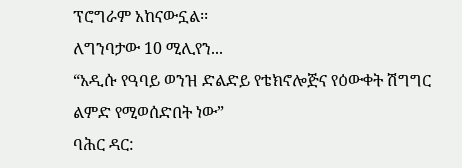ፕሮግራም አከናውኗል፡፡
ለግንባታው 10 ሚሊየን...
“አዲሱ የዓባይ ወንዝ ድልድይ የቴክኖሎጅና የዕውቀት ሽግግር ልምድ የሚወሰድበት ነው”
ባሕር ዳር: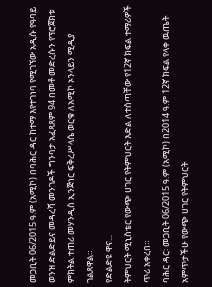መጋቢት 06/2015 ዓ.ም (አሚኮ) በባሕር ዳር ከተማ እየተገነባ የሚገኘው አዲሱ የዓባይ ወንዝ ድልድይና መዳረሻ መንገዶች ግንባታ አፈጻጸም 94 በመቶ መድረሱን የፕሮጀክቱ ምክትል ተጠሪ መሃንዲስ ኢንጅነር ፍቅረሥላሴ ወርቁ ለአሚኮ ኦንላይን ሚዲያ ገልጸዋል።
የድልድዩ ዋና...
ትምህርት ሚኒስቴር የውጭ ሀገር የትምህርት እድል ለተሰጣቸው የ12ኛ ክፍል ተማሪዎች ጥሪ አቀረበ።
ባሕር ዳር፡ መጋቢት 06/2015 ዓ.ም (አሚኮ) በ2014 ዓ.ም 12ኛ ክፍል የላቀ ዉጤት አምጥታችሁ የውጭ ሀገር የትምህርት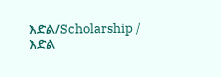እድል/Scholarship / እድል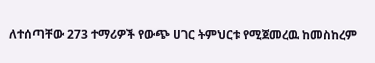ለተሰጣቸው 273 ተማሪዎች የውጭ ሀገር ትምህርቱ የሚጀመረዉ ከመስከረም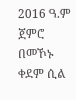2016 ዓ.ም ጀምሮ በመኾኑ ቀደም ሲል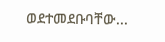ወደተመደቡባቸው...